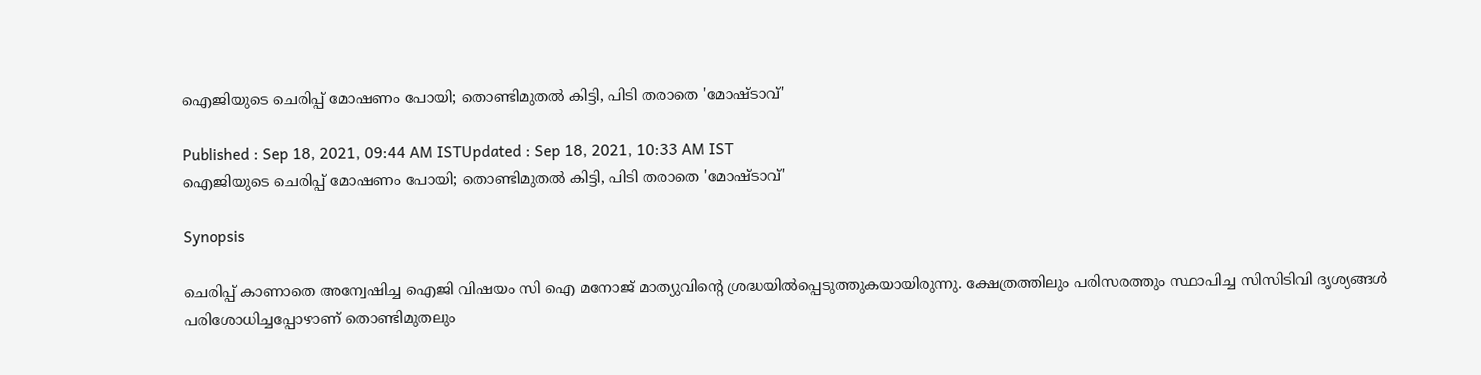ഐജിയുടെ ചെരിപ്പ് മോഷണം പോയി; തൊണ്ടിമുതല്‍ കിട്ടി, പിടി തരാതെ 'മോഷ്ടാവ്'

Published : Sep 18, 2021, 09:44 AM ISTUpdated : Sep 18, 2021, 10:33 AM IST
ഐജിയുടെ ചെരിപ്പ് മോഷണം പോയി; തൊണ്ടിമുതല്‍ കിട്ടി, പിടി തരാതെ 'മോഷ്ടാവ്'

Synopsis

ചെരിപ്പ് കാണാതെ അന്വേഷിച്ച ഐജി വിഷയം സി ഐ മനോജ് മാത്യുവിന്‍റെ ശ്രദ്ധയില്‍പ്പെടുത്തുകയായിരുന്നു. ക്ഷേത്രത്തിലും പരിസരത്തും സ്ഥാപിച്ച സിസിടിവി ദൃശ്യങ്ങള്‍ പരിശോധിച്ചപ്പോഴാണ് തൊണ്ടിമുതലും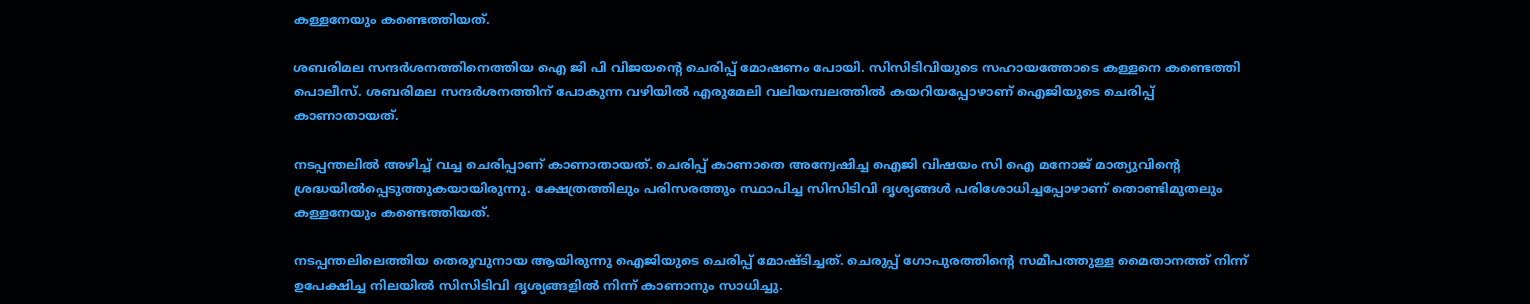കള്ളനേയും കണ്ടെത്തിയത്.

ശബരിമല സന്ദര്‍ശനത്തിനെത്തിയ ഐ ജി പി വിജയന്‍റെ ചെരിപ്പ് മോഷണം പോയി. സിസിടിവിയുടെ സഹായത്തോടെ കള്ളനെ കണ്ടെത്തി പൊലീസ്. ശബരിമല സന്ദര്‍ശനത്തിന് പോകുന്ന വഴിയില്‍ എരുമേലി വലിയമ്പലത്തില്‍ കയറിയപ്പോഴാണ് ഐജിയുടെ ചെരിപ്പ് കാണാതായത്.

നടപ്പന്തലില്‍ അഴിച്ച് വച്ച ചെരിപ്പാണ് കാണാതായത്. ചെരിപ്പ് കാണാതെ അന്വേഷിച്ച ഐജി വിഷയം സി ഐ മനോജ് മാത്യുവിന്‍റെ ശ്രദ്ധയില്‍പ്പെടുത്തുകയായിരുന്നു. ക്ഷേത്രത്തിലും പരിസരത്തും സ്ഥാപിച്ച സിസിടിവി ദൃശ്യങ്ങള്‍ പരിശോധിച്ചപ്പോഴാണ് തൊണ്ടിമുതലും കള്ളനേയും കണ്ടെത്തിയത്.

നടപ്പന്തലിലെത്തിയ തെരുവുനായ ആയിരുന്നു ഐജിയുടെ ചെരിപ്പ് മോഷ്ടിച്ചത്. ചെരുപ്പ് ഗോപുരത്തിന്‍റെ സമീപത്തുള്ള മൈതാനത്ത് നിന്ന് ഉപേക്ഷിച്ച നിലയില്‍ സിസിടിവി ദൃശ്യങ്ങളില്‍ നിന്ന് കാണാനും സാധിച്ചു.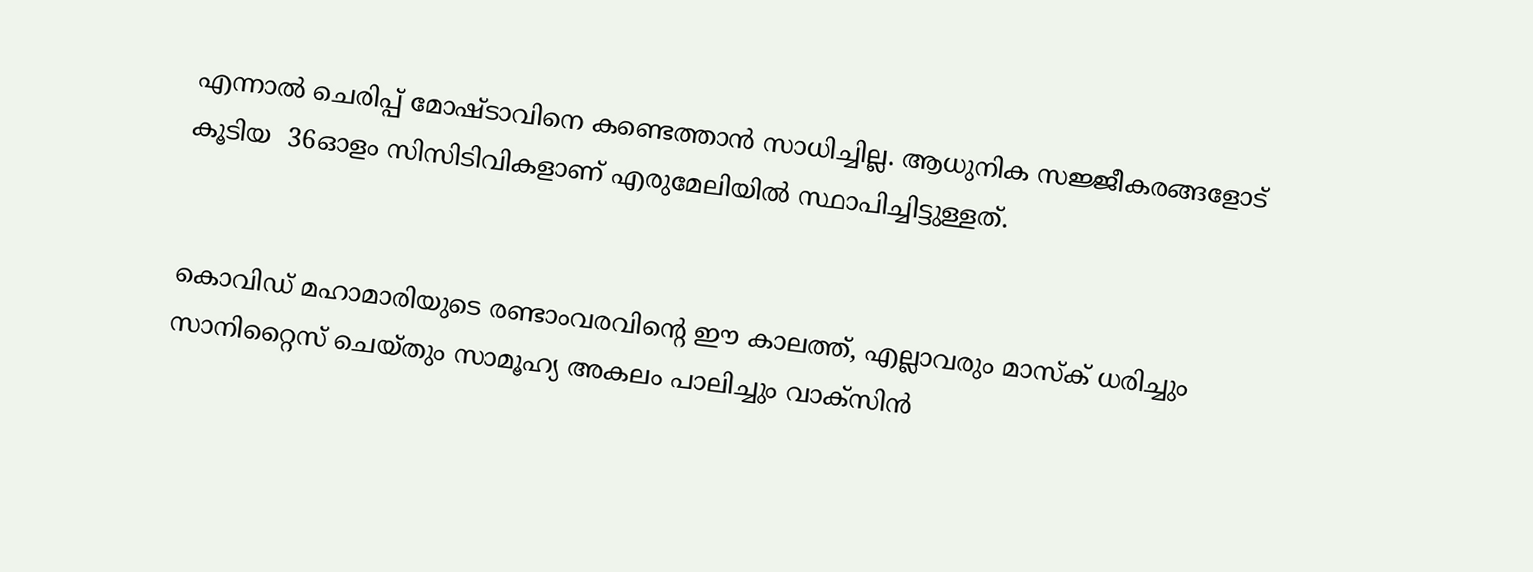എന്നാല്‍ ചെരിപ്പ് മോഷ്ടാവിനെ കണ്ടെത്താന്‍ സാധിച്ചില്ല. ആധുനിക സജ്ജീകരങ്ങളോട് കൂടിയ  36ഓളം സിസിടിവികളാണ് എരുമേലിയില്‍ സ്ഥാപിച്ചിട്ടുള്ളത്.


കൊവിഡ് മഹാമാരിയുടെ രണ്ടാംവരവിന്റെ ഈ കാലത്ത്, എല്ലാവരും മാസ്‌ക് ധരിച്ചും സാനിറ്റൈസ് ചെയ്തും സാമൂഹ്യ അകലം പാലിച്ചും വാക്‌സിന്‍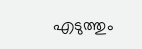എടുത്തും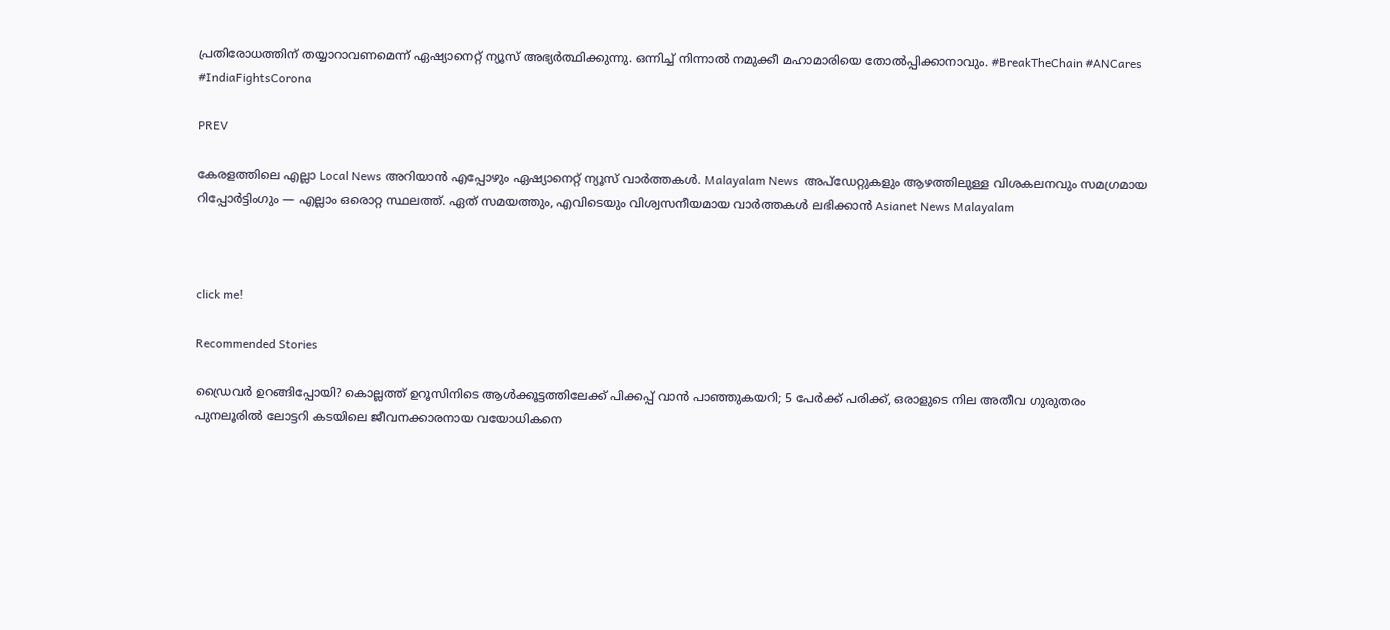പ്രതിരോധത്തിന് തയ്യാറാവണമെന്ന് ഏഷ്യാനെറ്റ് ന്യൂസ് അഭ്യര്‍ത്ഥിക്കുന്നു. ഒന്നിച്ച് നിന്നാല്‍ നമുക്കീ മഹാമാരിയെ തോല്‍പ്പിക്കാനാവും. #BreakTheChain #ANCares #IndiaFightsCorona

PREV

കേരളത്തിലെ എല്ലാ Local News അറിയാൻ എപ്പോഴും ഏഷ്യാനെറ്റ് ന്യൂസ് വാർത്തകൾ. Malayalam News  അപ്‌ഡേറ്റുകളും ആഴത്തിലുള്ള വിശകലനവും സമഗ്രമായ റിപ്പോർട്ടിംഗും — എല്ലാം ഒരൊറ്റ സ്ഥലത്ത്. ഏത് സമയത്തും, എവിടെയും വിശ്വസനീയമായ വാർത്തകൾ ലഭിക്കാൻ Asianet News Malayalam



click me!

Recommended Stories

ഡ്രൈവർ ഉറങ്ങിപ്പോയി? കൊല്ലത്ത് ഉറൂസിനിടെ ആൾക്കൂട്ടത്തിലേക്ക് പിക്കപ്പ് വാൻ പാഞ്ഞുകയറി; 5 പേർക്ക് പരിക്ക്, ഒരാളുടെ നില അതീവ ഗുരുതരം
പുനലൂരിൽ ലോട്ടറി കടയിലെ ജീവനക്കാരനായ വയോധികനെ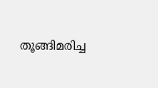തൂങ്ങിമരിച്ച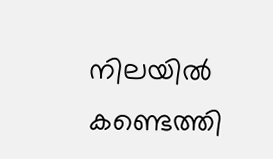നിലയിൽ കണ്ടെത്തി